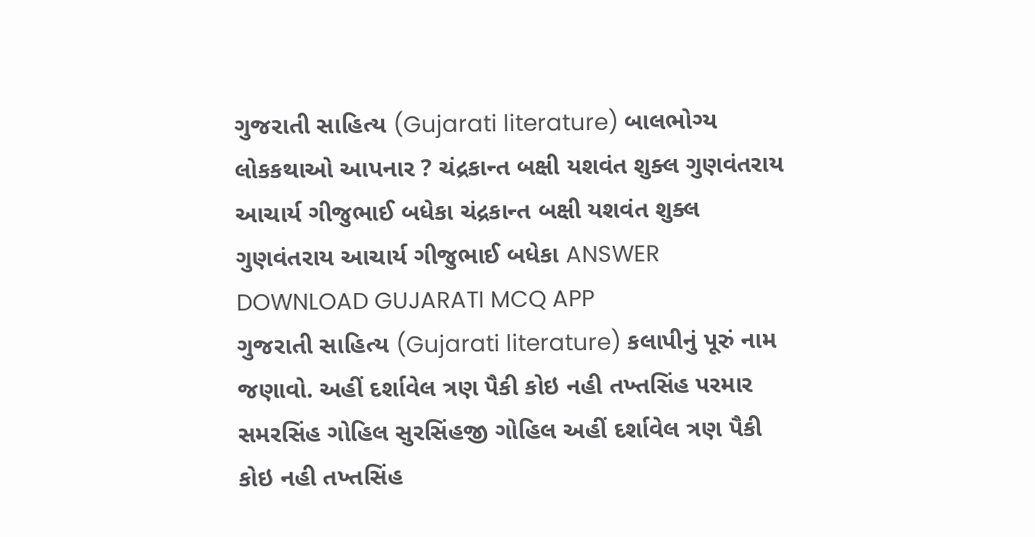ગુજરાતી સાહિત્ય (Gujarati literature) બાલભોગ્ય લોકકથાઓ આપનાર ? ચંદ્રકાન્ત બક્ષી યશવંત શુક્લ ગુણવંતરાય આચાર્ય ગીજુભાઈ બધેકા ચંદ્રકાન્ત બક્ષી યશવંત શુક્લ ગુણવંતરાય આચાર્ય ગીજુભાઈ બધેકા ANSWER DOWNLOAD GUJARATI MCQ APP
ગુજરાતી સાહિત્ય (Gujarati literature) કલાપીનું પૂરું નામ જણાવો. અહીં દર્શાવેલ ત્રણ પૈકી કોઇ નહી તખ્તસિંહ પરમાર સમરસિંહ ગોહિલ સુરસિંહજી ગોહિલ અહીં દર્શાવેલ ત્રણ પૈકી કોઇ નહી તખ્તસિંહ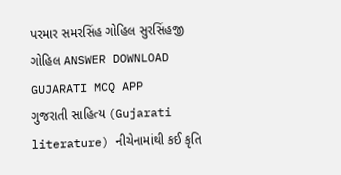પરમાર સમરસિંહ ગોહિલ સુરસિંહજી ગોહિલ ANSWER DOWNLOAD GUJARATI MCQ APP
ગુજરાતી સાહિત્ય (Gujarati literature) નીચેનામાંથી કઈ કૃતિ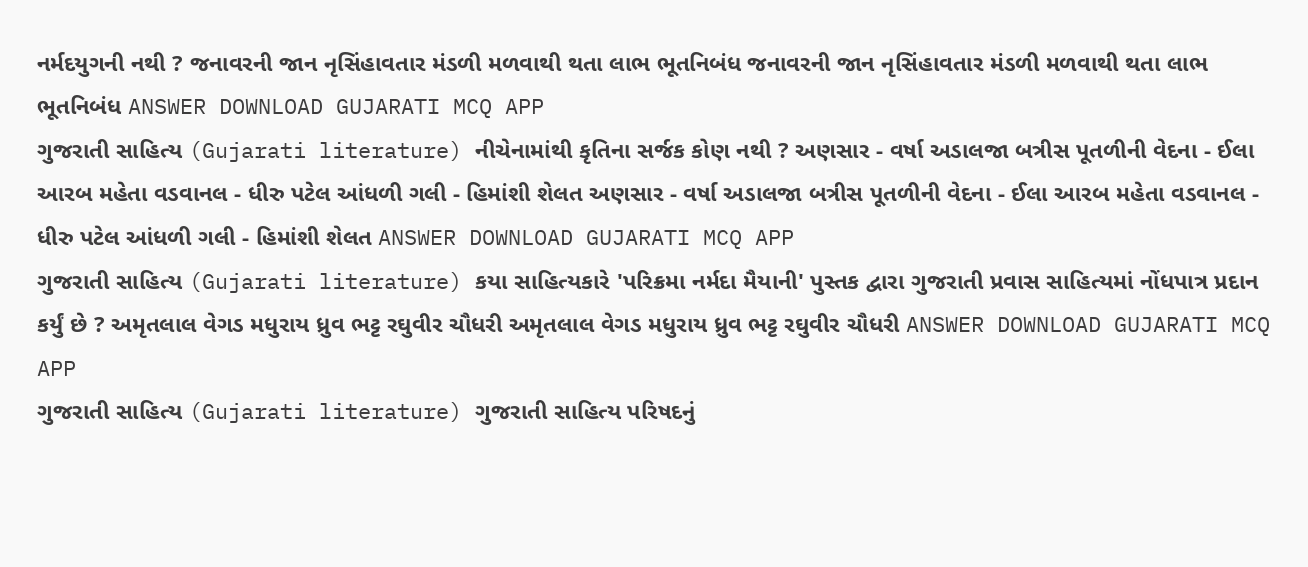નર્મદયુગની નથી ? જનાવરની જાન નૃસિંહાવતાર મંડળી મળવાથી થતા લાભ ભૂતનિબંધ જનાવરની જાન નૃસિંહાવતાર મંડળી મળવાથી થતા લાભ ભૂતનિબંધ ANSWER DOWNLOAD GUJARATI MCQ APP
ગુજરાતી સાહિત્ય (Gujarati literature) નીચેનામાંથી કૃતિના સર્જક કોણ નથી ? અણસાર - વર્ષા અડાલજા બત્રીસ પૂતળીની વેદના - ઈલા આરબ મહેતા વડવાનલ - ધીરુ પટેલ આંધળી ગલી - હિમાંશી શેલત અણસાર - વર્ષા અડાલજા બત્રીસ પૂતળીની વેદના - ઈલા આરબ મહેતા વડવાનલ - ધીરુ પટેલ આંધળી ગલી - હિમાંશી શેલત ANSWER DOWNLOAD GUJARATI MCQ APP
ગુજરાતી સાહિત્ય (Gujarati literature) કયા સાહિત્યકારે 'પરિક્રમા નર્મદા મૈયાની' પુસ્તક દ્વારા ગુજરાતી પ્રવાસ સાહિત્યમાં નોંધપાત્ર પ્રદાન કર્યું છે ? અમૃતલાલ વેગડ મધુરાય ધ્રુવ ભટ્ટ રઘુવીર ચૌધરી અમૃતલાલ વેગડ મધુરાય ધ્રુવ ભટ્ટ રઘુવીર ચૌધરી ANSWER DOWNLOAD GUJARATI MCQ APP
ગુજરાતી સાહિત્ય (Gujarati literature) ગુજરાતી સાહિત્ય પરિષદનું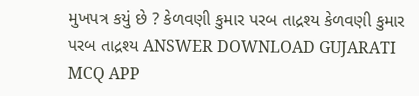મુખપત્ર કયું છે ? કેળવણી કુમાર પરબ તાદ્રશ્ય કેળવણી કુમાર પરબ તાદ્રશ્ય ANSWER DOWNLOAD GUJARATI MCQ APP